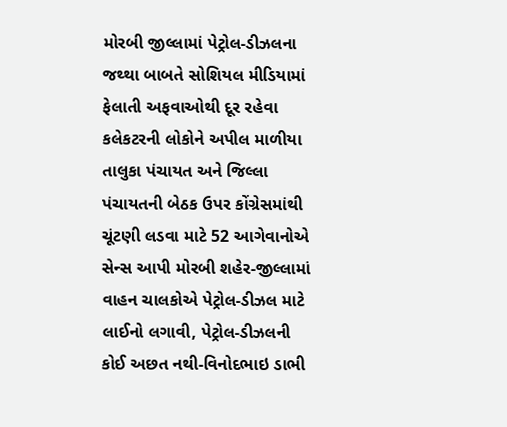મોરબી જીલ્લામાં પેટ્રોલ-ડીઝલના જથ્થા બાબતે સોશિયલ મીડિયામાં ફેલાતી અફવાઓથી દૂર રહેવા કલેકટરની લોકોને અપીલ માળીયા તાલુકા પંચાયત અને જિલ્લા પંચાયતની બેઠક ઉપર કોંગ્રેસમાંથી ચૂંટણી લડવા માટે 52 આગેવાનોએ સેન્સ આપી મોરબી શહેર-જીલ્લામાં વાહન ચાલકોએ પેટ્રોલ-ડીઝલ માટે લાઈનો લગાવી, પેટ્રોલ-ડીઝલની કોઈ અછત નથી-વિનોદભાઇ ડાભી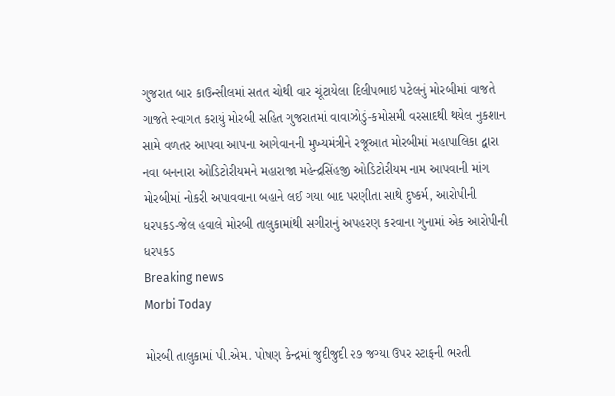ગુજરાત બાર કાઉન્સીલમાં સતત ચોથી વાર ચૂંટાયેલા દિલીપભાઇ પટેલનું મોરબીમાં વાજતે ગાજતે સ્વાગત કરાયું મોરબી સહિત ગુજરાતમાં વાવાઝોડું-કમોસમી વરસાદથી થયેલ નુકશાન સામે વળતર આપવા આપના આગેવાનની મુખ્યમંત્રીને રજૂઆત મોરબીમાં મહાપાલિકા દ્વારા નવા બનનારા ઓડિટોરીયમને મહારાજા મહેન્દ્રસિંહજી ઓડિટોરીયમ નામ આપવાની માંગ મોરબીમાં નોકરી અપાવવાના બહાને લઈ ગયા બાદ પરણીતા સાથે દુષ્કર્મ, આરોપીની ધરપકડ-જેલ હવાલે મોરબી તાલુકામાંથી સગીરાનું અપહરણ કરવાના ગુનામાં એક આરોપીની ધરપકડ
Breaking news
Morbi Today

મોરબી તાલુકામાં પી.એમ. પોષણ કેન્દ્રમાં જુદીજુદી ૨૭ જગ્યા ઉપર સ્ટાફની ભરતી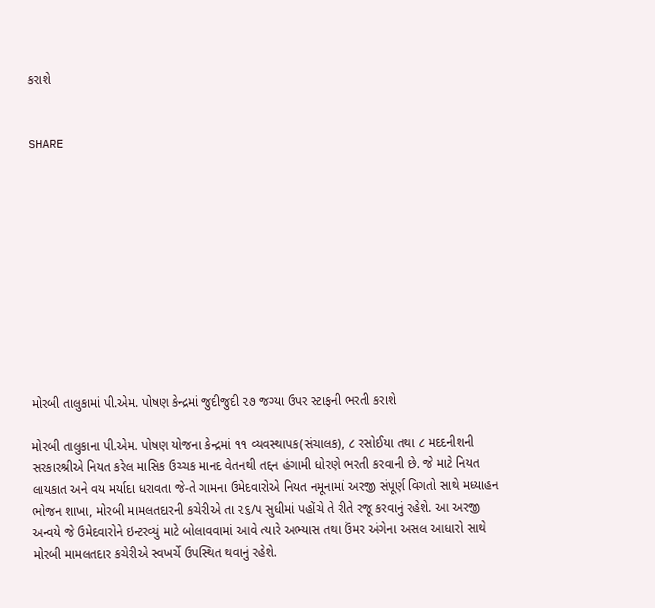કરાશે


SHARE











મોરબી તાલુકામાં પી.એમ. પોષણ કેન્દ્રમાં જુદીજુદી ૨૭ જગ્યા ઉપર સ્ટાફની ભરતી કરાશે

મોરબી તાલુકાના પી.એમ. પોષણ યોજના કેન્દ્રમાં ૧૧ વ્યવસ્થાપક(સંચાલક), ૮ રસોઈયા તથા ૮ મદદનીશની સરકારશ્રીએ નિયત કરેલ માસિક ઉચ્ચક માનદ વેતનથી તદ્દન હંગામી ધોરણે ભરતી કરવાની છે. જે માટે નિયત લાયકાત અને વય મર્યાદા ધરાવતા જે-તે ગામના ઉમેદવારોએ નિયત નમૂનામાં અરજી સંપૂર્ણ વિગતો સાથે મધ્યાહન ભોજન શાખા, મોરબી મામલતદારની કચેરીએ તા ૨૬/૫ સુધીમાં પહોંચે તે રીતે રજૂ કરવાનું રહેશે. આ અરજી અન્વયે જે ઉમેદવારોને ઇન્ટરવ્યું માટે બોલાવવામાં આવે ત્યારે અભ્યાસ તથા ઉંમર અંગેના અસલ આધારો સાથે મોરબી મામલતદાર કચેરીએ સ્વખર્ચે ઉપસ્થિત થવાનું રહેશે.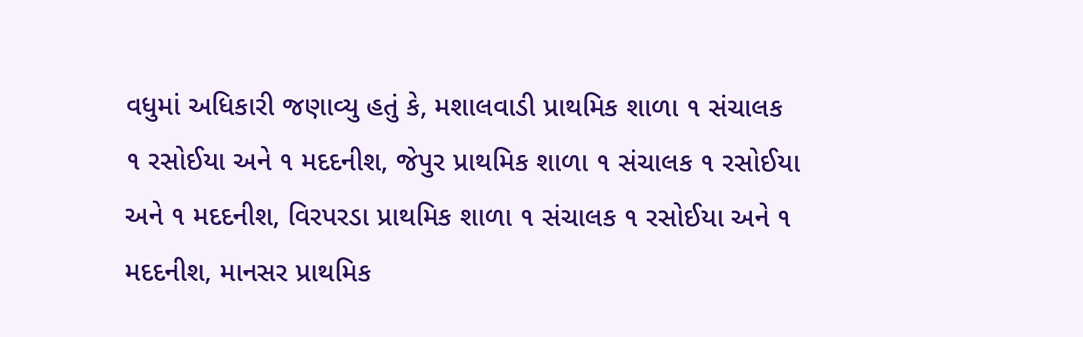વધુમાં અધિકારી જણાવ્યુ હતું કે, મશાલવાડી પ્રાથમિક શાળા ૧ સંચાલક ૧ રસોઈયા અને ૧ મદદનીશ, જેપુર પ્રાથમિક શાળા ૧ સંચાલક ૧ રસોઈયા અને ૧ મદદનીશ, વિરપરડા પ્રાથમિક શાળા ૧ સંચાલક ૧ રસોઈયા અને ૧ મદદનીશ, માનસર પ્રાથમિક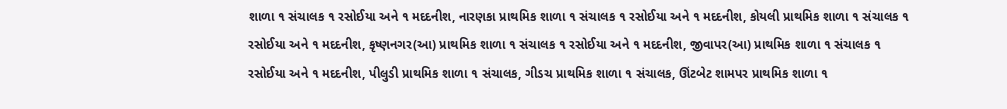શાળા ૧ સંચાલક ૧ રસોઈયા અને ૧ મદદનીશ, નારણકા પ્રાથમિક શાળા ૧ સંચાલક ૧ રસોઈયા અને ૧ મદદનીશ, કોયલી પ્રાથમિક શાળા ૧ સંચાલક ૧ રસોઈયા અને ૧ મદદનીશ, કૃષ્ણનગર(આ) પ્રાથમિક શાળા ૧ સંચાલક ૧ રસોઈયા અને ૧ મદદનીશ, જીવાપર(આ) પ્રાથમિક શાળા ૧ સંચાલક ૧ રસોઈયા અને ૧ મદદનીશ, પીલુડી પ્રાથમિક શાળા ૧ સંચાલક, ગીડચ પ્રાથમિક શાળા ૧ સંચાલક, ઊંટબેટ શામપર પ્રાથમિક શાળા ૧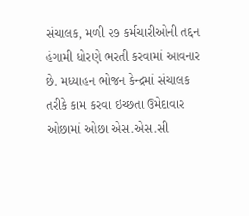સંચાલક, મળી ૨૭ કર્મચારીઓની તદ્દન હંગામી ધોરણે ભરતી કરવામાં આવનાર છે. મધ્યાહન ભોજન કેન્દ્રમાં સંચાલક તરીકે કામ કરવા ઇચ્છતા ઉમેદાવાર ઓછામાં ઓછા એસ.એસ.સી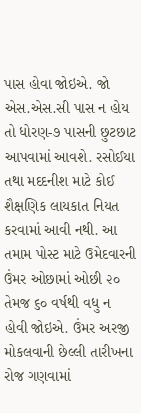પાસ હોવા જોઇએ. જો એસ.એસ.સી પાસ ન હોય તો ધોરણ-૭ પાસની છુટછાટ આપવામાં આવશે. રસોઈયા તથા મદદનીશ માટે કોઈ શૈક્ષણિક લાયકાત નિયત કરવામાં આવી નથી. આ તમામ પોસ્ટ માટે ઉમેદવારની ઉંમર ઓછામાં ઓછી ૨૦ તેમજ ૬૦ વર્ષથી વધુ ન હોવી જોઇએ. ઉંમર અરજી મોકલવાની છેલ્લી તારીખના રોજ ગણવામાં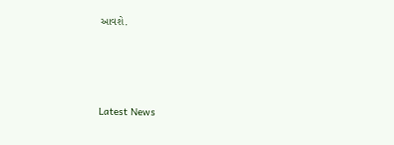આવશે.




Latest News